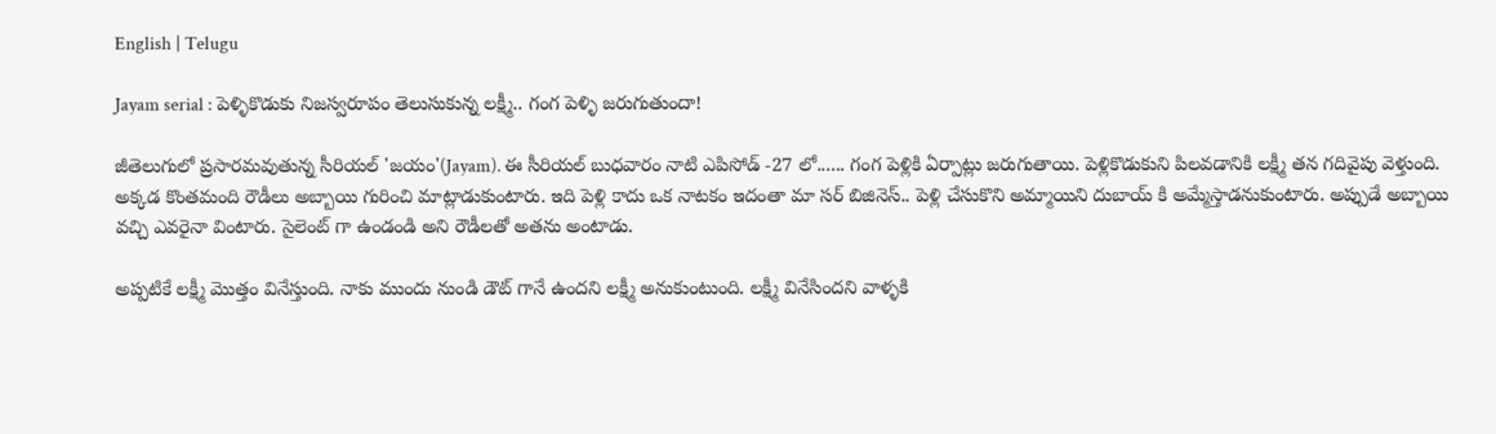English | Telugu

Jayam serial : పెళ్ళికొడుకు నిజస్వరూపం తెలుసుకున్న లక్ష్మీ.. గంగ పెళ్ళి జరుగుతుందా!

జీతెలుగులో ప్రసారమవుతున్న సీరియల్ 'జయం'(Jayam). ఈ సీరియల్ బుధవారం నాటి ఎపిసోడ్ -27 లో...... గంగ పెళ్లికి ఏర్పాట్లు జరుగుతాయి. పెళ్లికొడుకుని పిలవడానికి లక్ష్మీ తన గదివైపు వెళ్తుంది. అక్కడ కొంతమంది రౌడీలు అబ్బాయి గురించి మాట్లాడుకుంటారు. ఇది పెళ్లి కాదు ఒక నాటకం ఇదంతా మా సర్ బిజినెస్.. పెళ్లి చేసుకొని అమ్మాయిని దుబాయ్ కి అమ్మేస్తాడనుకుంటారు. అప్పుడే అబ్బాయి వచ్చి ఎవరైనా వింటారు. సైలెంట్ గా ఉండండి అని రౌడీలతో అతను అంటాడు.

అప్పటికే లక్ష్మీ మొత్తం వినేస్తుంది. నాకు ముందు నుండి డౌట్ గానే ఉందని లక్ష్మీ అనుకుంటుంది. లక్ష్మీ వినేసిందని వాళ్ళకి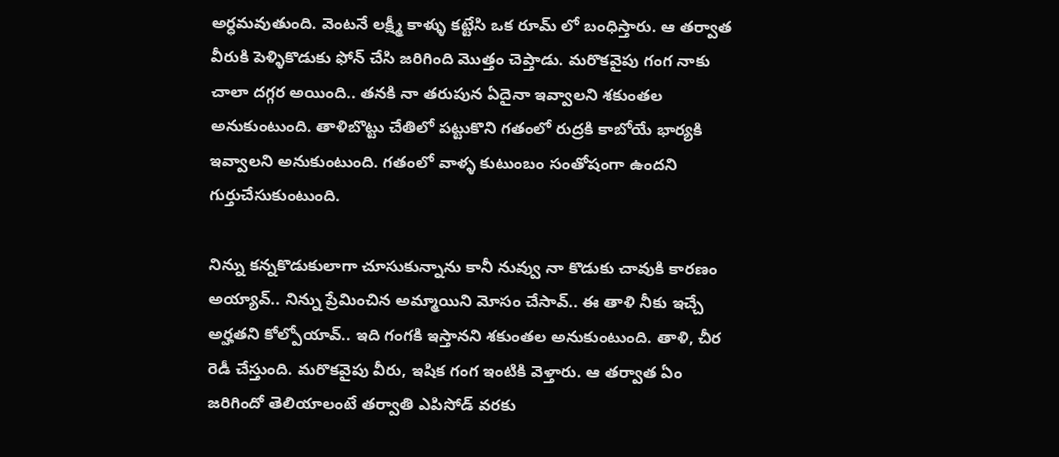అర్ధమవుతుంది. వెంటనే లక్ష్మీ కాళ్ళు కట్టేసి ఒక రూమ్ లో బంధిస్తారు. ఆ తర్వాత వీరుకి పెళ్ళికొడుకు ఫోన్ చేసి జరిగింది మొత్తం చెప్తాడు. మరొకవైపు గంగ నాకు చాలా దగ్గర అయింది.. తనకి నా తరుపున ఏదైనా ఇవ్వాలని శకుంతల అనుకుంటుంది. తాళిబొట్టు చేతిలో పట్టుకొని గతంలో రుద్రకి కాబోయే భార్యకి ఇవ్వాలని అనుకుంటుంది. గతంలో వాళ్ళ కుటుంబం సంతోషంగా ఉందని గుర్తుచేసుకుంటుంది.

నిన్ను కన్నకొడుకులాగా చూసుకున్నాను కానీ నువ్వు నా కొడుకు చావుకి కారణం అయ్యావ్.. నిన్ను ప్రేమించిన అమ్మాయిని మోసం చేసావ్.. ఈ తాళి నీకు ఇచ్చే అర్హతని కోల్పోయావ్.. ఇది గంగకి ఇస్తానని శకుంతల అనుకుంటుంది. తాళి, చీర రెడీ చేస్తుంది. మరొకవైపు వీరు, ఇషిక గంగ ఇంటికి వెళ్తారు. ఆ తర్వాత ఏం జరిగిందో తెలియాలంటే తర్వాతి ఎపిసోడ్ వరకు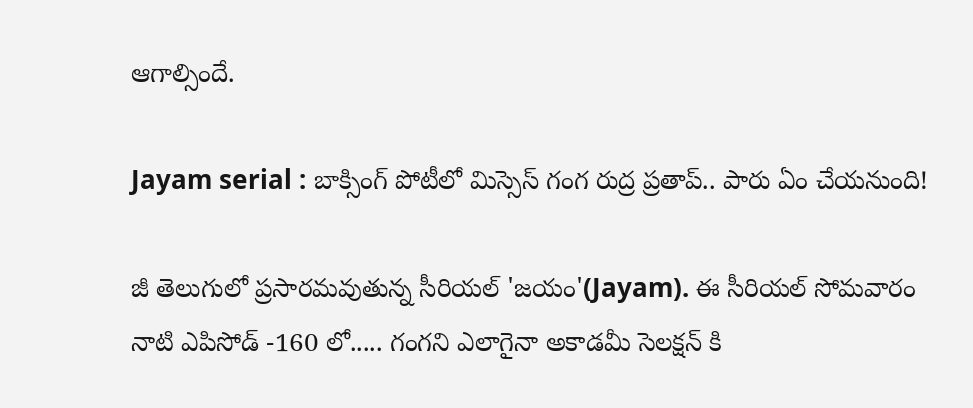ఆగాల్సిందే.

Jayam serial : బాక్సింగ్ పోటీలో మిస్సెస్ గంగ రుద్ర ప్రతాప్.. పారు ఏం చేయనుంది!

జీ తెలుగులో ప్రసారమవుతున్న సీరియల్ 'జయం'(Jayam). ఈ సీరియల్ సోమవారం నాటి ఎపిసోడ్ -160 లో..... గంగని ఎలాగైనా అకాడమీ సెలక్షన్ కి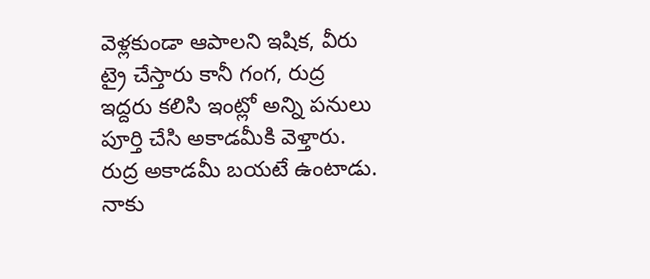వెళ్లకుండా ఆపాలని ఇషిక, వీరు ట్రై చేస్తారు కానీ గంగ, రుద్ర ఇద్దరు కలిసి ఇంట్లో అన్ని పనులు పూర్తి చేసి అకాడమీకి వెళ్తారు. రుద్ర అకాడమీ బయటే ఉంటాడు. నాకు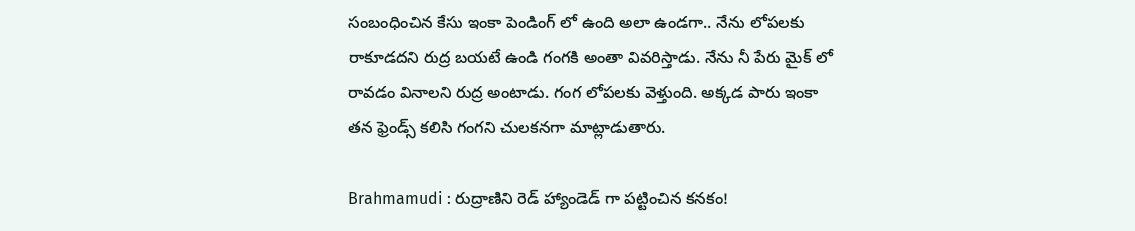సంబంధించిన కేసు ఇంకా పెండింగ్ లో ఉంది అలా ఉండగా.. నేను లోపలకు రాకూడదని రుద్ర బయటే ఉండి గంగకి అంతా వివరిస్తాడు. నేను నీ పేరు మైక్ లో రావడం వినాలని రుద్ర అంటాడు. గంగ లోపలకు వెళ్తుంది. అక్కడ పారు ఇంకా తన ఫ్రెండ్స్ కలిసి గంగని చులకనగా మాట్లాడుతారు.

Brahmamudi : రుద్రాణిని రెడ్ హ్యాండెడ్ గా పట్టించిన కనకం!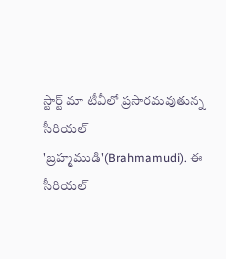స్టార్ట్ మా టీవీలో ప్రసారమవుతున్న సీరియల్ 'బ్రహ్మముడి'(Brahmamudi). ఈ సీరియల్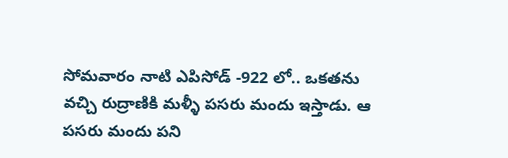సోమవారం నాటి ఎపిసోడ్ -922 లో.. ఒకతను వచ్చి రుద్రాణికి మళ్ళీ పసరు మందు ఇస్తాడు. ఆ పసరు మందు పని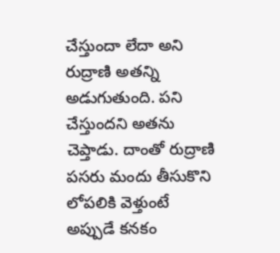చేస్తుందా లేదా అని రుద్రాణి అతన్ని అడుగుతుంది. పని చేస్తుందని అతను చెప్తాడు. దాంతో రుద్రాణి పసరు మందు తీసుకొని లోపలికి వెళ్తుంటే అప్పుడే కనకం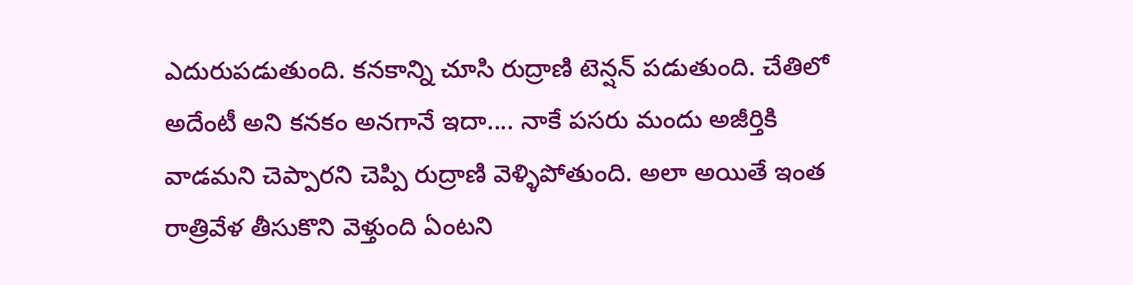ఎదురుపడుతుంది. కనకాన్ని చూసి రుద్రాణి టెన్షన్ పడుతుంది. చేతిలో అదేంటీ అని కనకం అనగానే ఇదా.... నాకే పసరు మందు అజీర్తికి వాడమని చెప్పారని చెప్పి రుద్రాణి వెళ్ళిపోతుంది. అలా అయితే ఇంత రాత్రివేళ తీసుకొని వెళ్తుంది ఏంటని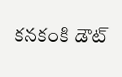కనకంకి డౌట్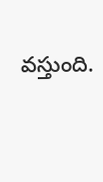వస్తుంది.